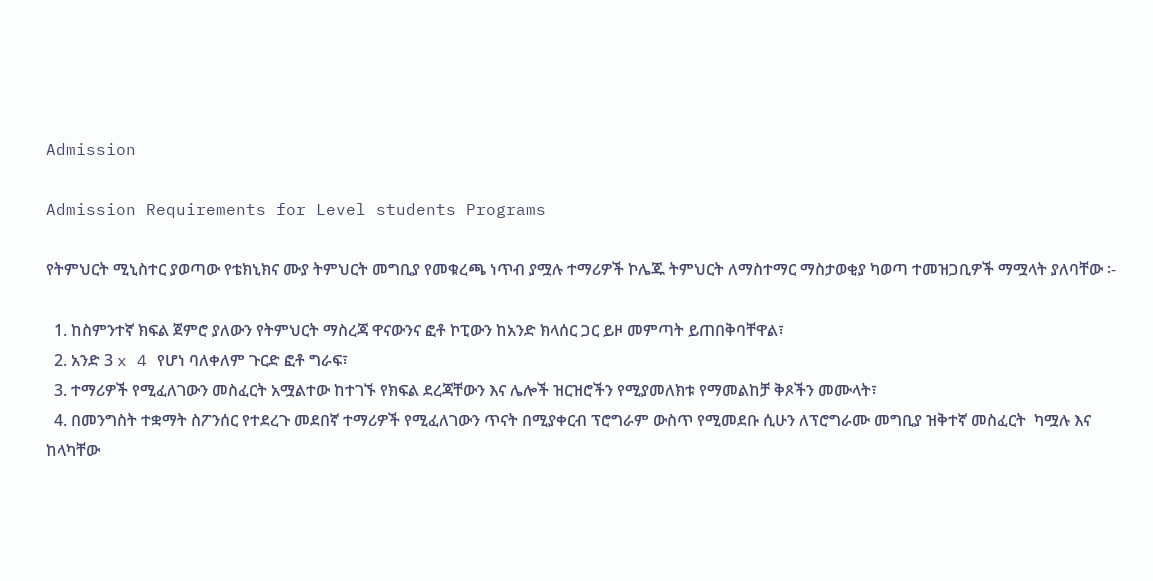Admission

Admission Requirements for Level students Programs

የትምህርት ሚኒስተር ያወጣው የቴክኒክና ሙያ ትምህርት መግቢያ የመቁረጫ ነጥብ ያሟሉ ተማሪዎች ኮሌጁ ትምህርት ለማስተማር ማስታወቂያ ካወጣ ተመዝጋቢዎች ማሟላት ያለባቸው ፡-

  1. ከስምንተኛ ክፍል ጀምሮ ያለውን የትምህርት ማስረጃ ዋናውንና ፎቶ ኮፒውን ከአንድ ክላሰር ጋር ይዞ መምጣት ይጠበቅባቸዋል፣
  2. አንድ 3 x 4 የሆነ ባለቀለም ጉርድ ፎቶ ግራፍ፣
  3. ተማሪዎች የሚፈለገውን መስፈርት አሟልተው ከተገኙ የክፍል ደረጃቸውን እና ሌሎች ዝርዝሮችን የሚያመለክቱ የማመልከቻ ቅጾችን መሙላት፣
  4. በመንግስት ተቋማት ስፖንሰር የተደረጉ መደበኛ ተማሪዎች የሚፈለገውን ጥናት በሚያቀርብ ፕሮግራም ውስጥ የሚመደቡ ሲሁን ለፕሮግራሙ መግቢያ ዝቅተኛ መስፈርት  ካሟሉ እና ከላካቸው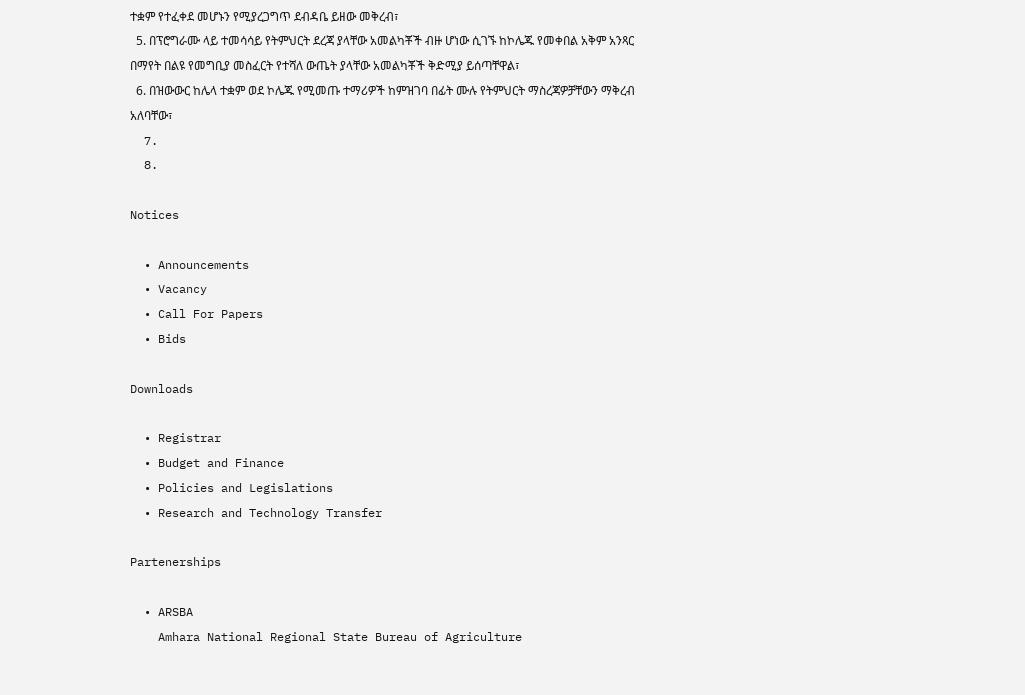ተቋም የተፈቀደ መሆኑን የሚያረጋግጥ ደብዳቤ ይዘው መቅረብ፣
  5. በፕሮግራሙ ላይ ተመሳሳይ የትምህርት ደረጃ ያላቸው አመልካቾች ብዙ ሆነው ሲገኙ ከኮሌጁ የመቀበል አቅም አንጻር በማየት በልዩ የመግቢያ መስፈርት የተሻለ ውጤት ያላቸው አመልካቾች ቅድሚያ ይሰጣቸዋል፣
  6. በዝውውር ከሌላ ተቋም ወደ ኮሌጁ የሚመጡ ተማሪዎች ከምዝገባ በፊት ሙሉ የትምህርት ማስረጃዎቻቸውን ማቅረብ አለባቸው፣
  7.
  8.

Notices

  • Announcements
  • Vacancy
  • Call For Papers
  • Bids

Downloads

  • Registrar
  • Budget and Finance
  • Policies and Legislations
  • Research and Technology Transfer

Partenerships

  • ARSBA
    Amhara National Regional State Bureau of Agriculture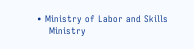• Ministry of Labor and Skills
    Ministry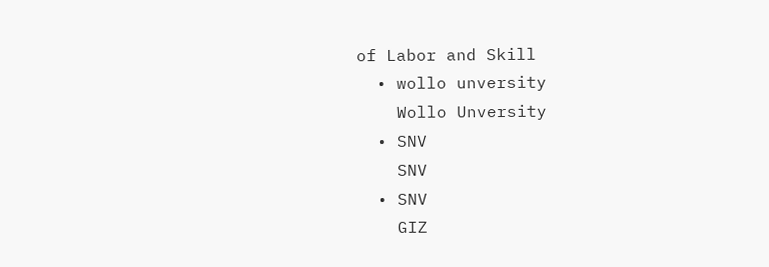of Labor and Skill
  • wollo unversity
    Wollo Unversity
  • SNV
    SNV
  • SNV
    GIZ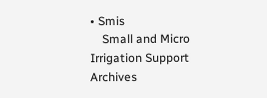• Smis
    Small and Micro Irrigation Support
Archives